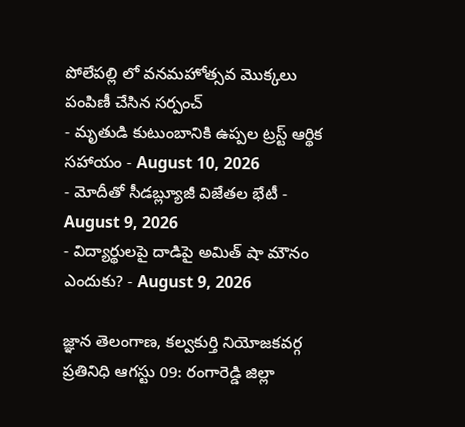పోలేపల్లి లో వనమహోత్సవ మొక్కలు పంపిణీ చేసిన సర్పంచ్
- మృతుడి కుటుంబానికి ఉప్పల ట్రస్ట్ ఆర్థిక సహాయం - August 10, 2026
- మోదీతో సీడబ్ల్యూజీ విజేతల భేటీ - August 9, 2026
- విద్యార్థులపై దాడిపై అమిత్ షా మౌనం ఎందుకు? - August 9, 2026

జ్ఞాన తెలంగాణ, కల్వకుర్తి నియోజకవర్గ ప్రతినిధి ఆగస్టు 09: రంగారెడ్డి జిల్లా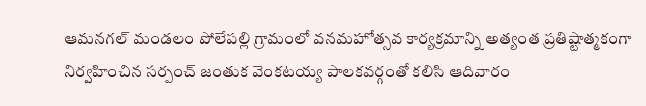ఆమనగల్ మండలం పోలేపల్లి గ్రామంలో వనమహోత్సవ కార్యక్రమాన్ని అత్యంత ప్రతిష్టాత్మకంగా నిర్వహించిన సర్పంచ్ జంతుక వెంకటయ్య పాలకవర్గంతో కలిసి ఆదివారం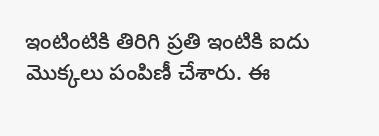ఇంటింటికి తిరిగి ప్రతి ఇంటికి ఐదు మొక్కలు పంపిణీ చేశారు. ఈ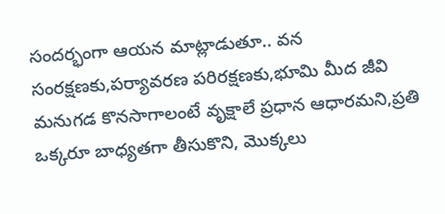సందర్భంగా ఆయన మాట్లాడుతూ.. వన సంరక్షణకు,పర్యావరణ పరిరక్షణకు,భూమి మీద జీవి మనుగడ కొనసాగాలంటే వృక్షాలే ప్రధాన ఆధారమని,ప్రతి ఒక్కరూ బాధ్యతగా తీసుకొని, మొక్కలు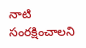నాటి సంరక్షించాలని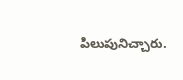పిలుపునిచ్చారు.